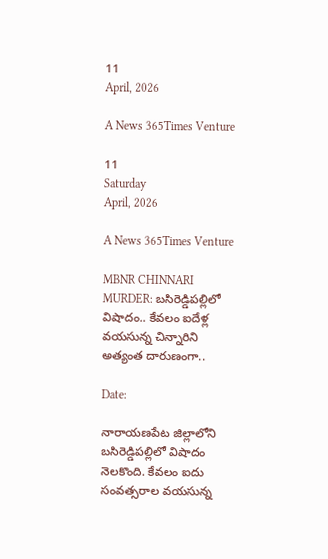11
April, 2026

A News 365Times Venture

11
Saturday
April, 2026

A News 365Times Venture

MBNR CHINNARI MURDER: బసిరెడ్డిపల్లిలో విషాదం.. కేవలం ఐదేళ్ల వయసున్న చిన్నారిని అత్యంత దారుణంగా..

Date:

నారాయణపేట జిల్లాలోని బసిరెడ్డిపల్లిలో విషాదం నెలకొంది. కేవలం ఐదు సంవత్సరాల వయసున్న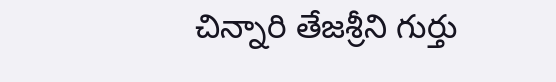చిన్నారి తేజశ్రీని గుర్తు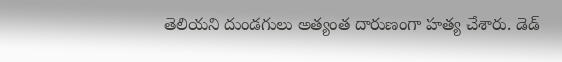తెలియని దుండగులు అత్యంత దారుణంగా హత్య చేశారు. డెడ్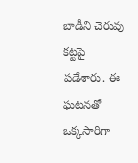బాడీని చెరువు కట్టపై పడేశారు. ఈ ఘటనతో ఒక్కసారిగా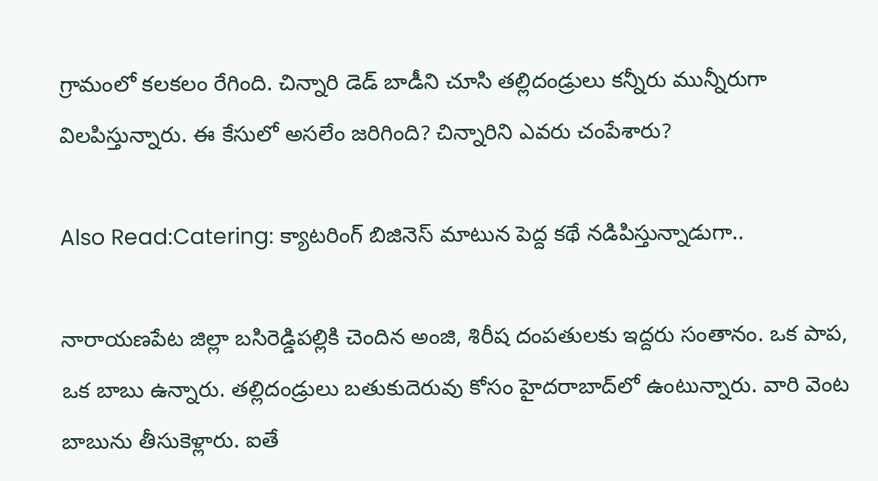గ్రామంలో కలకలం రేగింది. చిన్నారి డెడ్ బాడీని చూసి తల్లిదండ్రులు కన్నీరు మున్నీరుగా విలపిస్తున్నారు. ఈ కేసులో అసలేం జరిగింది? చిన్నారిని ఎవరు చంపేశారు?

Also Read:Catering: క్యాటరింగ్ బిజినెస్ మాటున పెద్ద కథే నడిపిస్తున్నాడుగా..

నారాయణపేట జిల్లా బసిరెడ్డిపల్లికి చెందిన అంజి, శిరీష దంపతులకు ఇద్దరు సంతానం. ఒక పాప, ఒక బాబు ఉన్నారు. తల్లిదండ్రులు బతుకుదెరువు కోసం హైదరాబాద్‌లో ఉంటున్నారు. వారి వెంట బాబును తీసుకెళ్లారు. ఐతే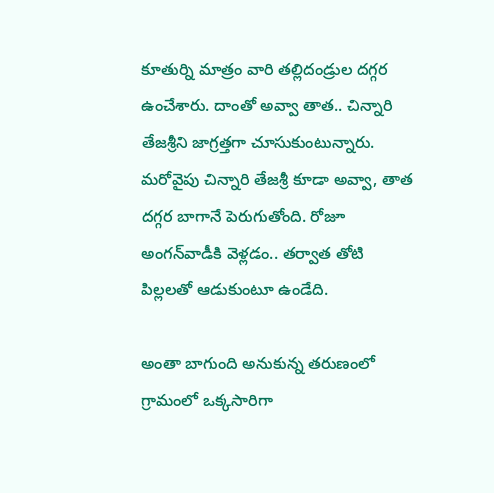కూతుర్ని మాత్రం వారి తల్లిదండ్రుల దగ్గర ఉంచేశారు. దాంతో అవ్వా తాత.. చిన్నారి తేజశ్రీని జాగ్రత్తగా చూసుకుంటున్నారు. మరోవైపు చిన్నారి తేజశ్రీ కూడా అవ్వా, తాత దగ్గర బాగానే పెరుగుతోంది. రోజూ అంగన్‌వాడీకి వెళ్లడం.. తర్వాత తోటి పిల్లలతో ఆడుకుంటూ ఉండేది.

అంతా బాగుంది అనుకున్న తరుణంలో గ్రామంలో ఒక్కసారిగా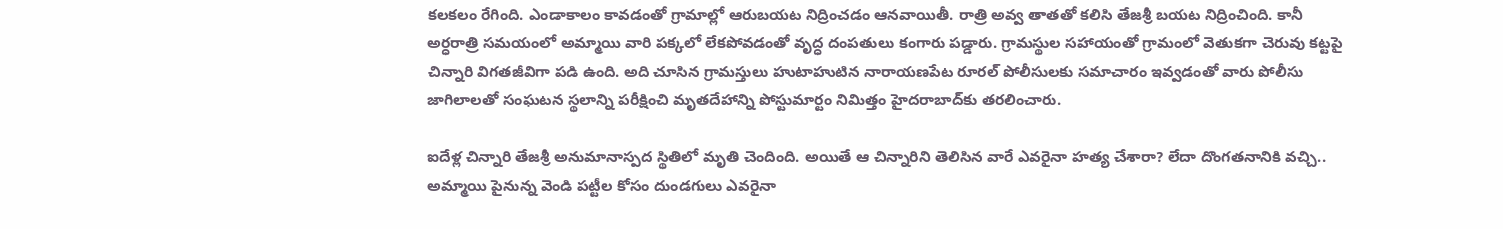కలకలం రేగింది. ఎండాకాలం కావడంతో గ్రామాల్లో ఆరుబయట నిద్రించడం ఆనవాయితీ. రాత్రి అవ్వ తాతతో కలిసి తేజశ్రీ బయట నిద్రించింది. కానీ అర్ధరాత్రి సమయంలో అమ్మాయి వారి పక్కలో లేకపోవడంతో వృద్ధ దంపతులు కంగారు పడ్డారు. గ్రామస్థుల సహాయంతో గ్రామంలో వెతుకగా చెరువు కట్టపై చిన్నారి విగతజీవిగా పడి ఉంది. అది చూసిన గ్రామస్తులు హుటాహుటిన నారాయణపేట రూరల్ పోలీసులకు సమాచారం ఇవ్వడంతో వారు పోలీసు జాగిలాలతో సంఘటన స్థలాన్ని పరీక్షించి మృతదేహాన్ని పోస్టుమార్టం నిమిత్తం హైదరాబాద్‌కు తరలించారు.

ఐదేళ్ల చిన్నారి తేజశ్రీ అనుమానాస్పద స్థితిలో మృతి చెందింది. అయితే ఆ చిన్నారిని తెలిసిన వారే ఎవరైనా హత్య చేశారా? లేదా దొంగతనానికి వచ్చి.. అమ్మాయి పైనున్న వెండి పట్టీల కోసం దుండగులు ఎవరైనా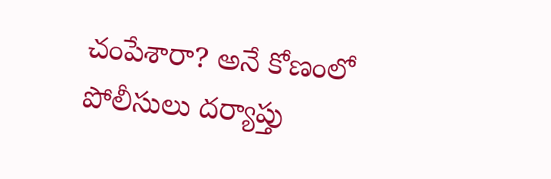చంపేశారా? అనే కోణంలో పోలీసులు దర్యాప్తు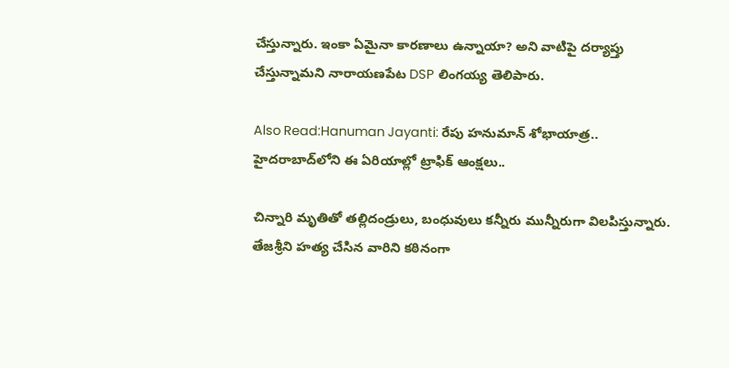చేస్తున్నారు. ఇంకా ఏమైనా కారణాలు ఉన్నాయా? అని వాటిపై దర్యాప్తు చేస్తున్నామని నారాయణపేట DSP లింగయ్య తెలిపారు.

Also Read:Hanuman Jayanti: రేపు హనుమాన్ శోభాయాత్ర.. హైదరాబాద్‌లోని ఈ ఏరియాల్లో ట్రాఫిక్ ఆంక్షలు..

చిన్నారి మృతితో తల్లిదండ్రులు, బంధువులు కన్నీరు మున్నీరుగా విలపిస్తున్నారు. తేజశ్రీని హత్య చేసిన వారిని కఠినంగా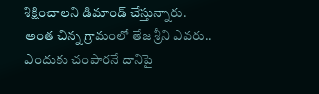శిక్షించాలని డిమాండ్ చేస్తున్నారు. అంత చిన్న గ్రామంలో తేజ శ్రీని ఎవరు.. ఎందుకు చంపారనే దానిపై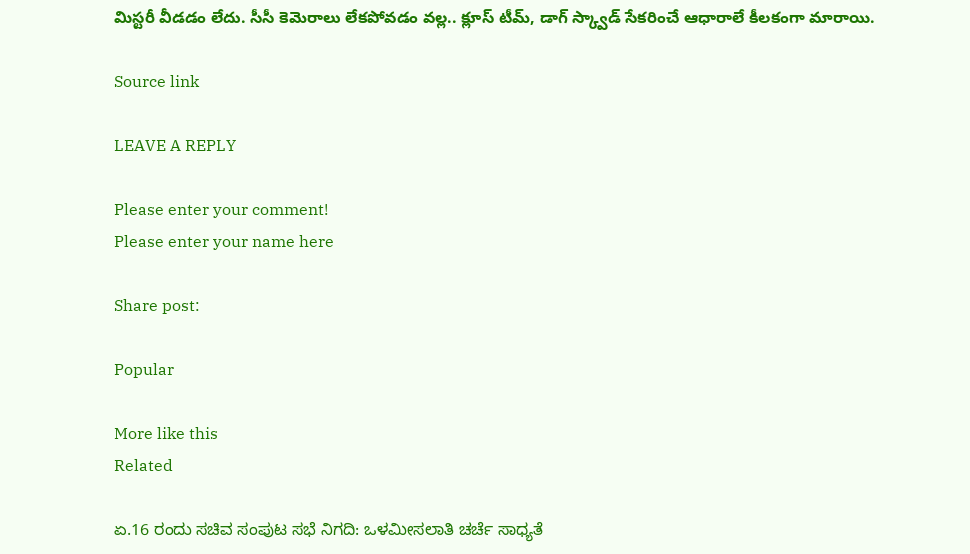మిస్టరీ వీడడం లేదు. సీసీ కెమెరాలు లేకపోవడం వల్ల.. క్లూస్ టీమ్, డాగ్ స్క్వాడ్ సేకరించే ఆధారాలే కీలకంగా మారాయి.

Source link

LEAVE A REPLY

Please enter your comment!
Please enter your name here

Share post:

Popular

More like this
Related

ಏ.16 ರಂದು ಸಚಿವ ಸಂಪುಟ ಸಭೆ ನಿಗದಿ: ಒಳಮೀಸಲಾತಿ ಚರ್ಚೆ ಸಾಧ್ಯತೆ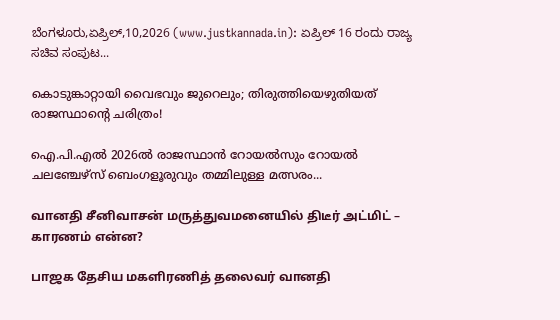ಬೆಂಗಳೂರು,ಏಪ್ರಿಲ್,10,2026 (www.justkannada.in): ಏಪ್ರಿಲ್ 16 ರಂದು ರಾಜ್ಯ ಸಚಿವ ಸಂಪುಟ...

കൊടുങ്കാറ്റായി വൈഭവും ജുറെലും; തിരുത്തിയെഴുതിയത് രാജസ്ഥാന്റെ ചരിത്രം!

ഐ.പി.എല്‍ 2026ല്‍ രാജസ്ഥാന്‍ റോയല്‍സും റോയല്‍ ചലഞ്ചേഴ്സ് ബെംഗളൂരുവും തമ്മിലുള്ള മത്സരം...

வானதி சீனிவாசன் மருத்துவமனையில் திடீர் அட்மிட் – காரணம் என்ன?

பாஜக தேசிய மகளிரணித் தலைவர் வானதி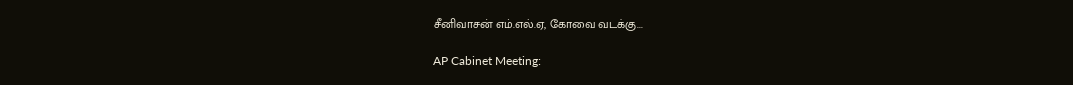சீனிவாசன் எம்.எல்.ஏ, கோவை வடக்கு...

AP Cabinet Meeting: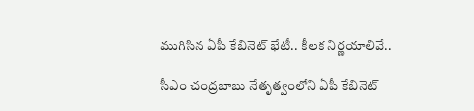ముగిసిన ఏపీ కేబినెట్ భేటీ.. కీలక నిర్ణయాలివే..

సీఎం చంద్రబాబు నేతృత్వంలోని ఏపీ కేబినెట్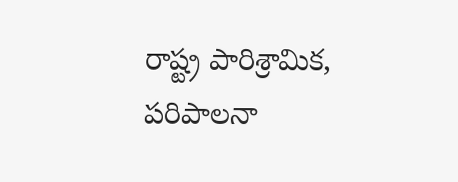రాష్ట్ర పారిశ్రామిక, పరిపాలనా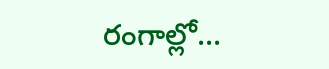రంగాల్లో...